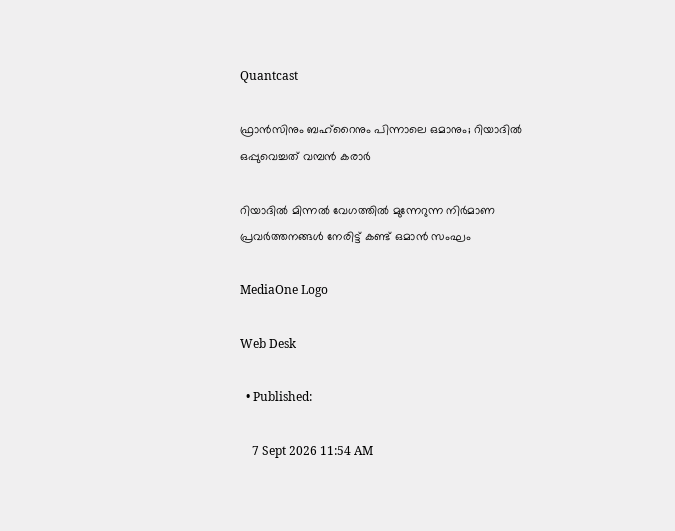Quantcast

ഫ്രാൻസിനും ബഹ്റൈനും പിന്നാലെ ഒമാനും; റിയാദിൽ ഒപ്പുവെച്ചത് വമ്പൻ കരാർ

റിയാദിൽ മിന്നൽ വേഗത്തിൽ മുന്നേറുന്ന നിർമാണ പ്രവർത്തനങ്ങൾ നേരിട്ട് കണ്ട് ഒമാൻ സംഘം

MediaOne Logo

Web Desk

  • Published:

    7 Sept 2026 11:54 AM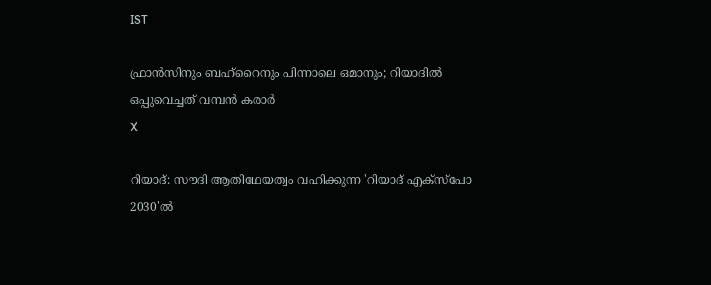IST

ഫ്രാൻസിനും ബഹ്റൈനും പിന്നാലെ ഒമാനും; റിയാദിൽ ഒപ്പുവെച്ചത് വമ്പൻ കരാർ
X

റിയാദ്: സൗദി ആതിഥേയത്വം വഹിക്കുന്ന 'റിയാദ് എക്സ്പോ 2030'ൽ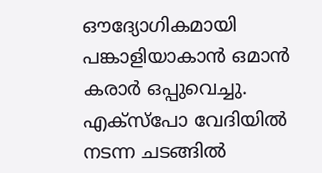ഔദ്യോഗികമായി പങ്കാളിയാകാൻ ഒമാൻ കരാർ ഒപ്പുവെച്ചു. എക്സ്പോ വേദിയിൽ നടന്ന ചടങ്ങിൽ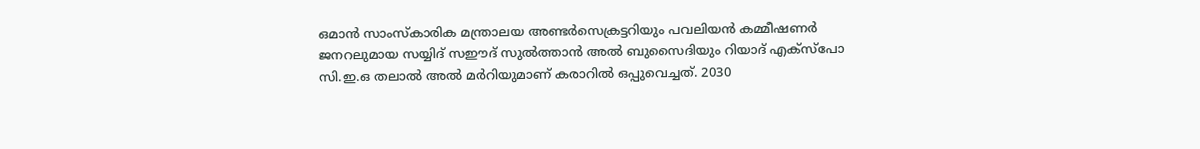ഒമാൻ സാംസ്‌കാരിക മന്ത്രാലയ അണ്ടർസെക്രട്ടറിയും പവലിയൻ കമ്മീഷണർ ജനറലുമായ സയ്യിദ് സഈദ് സുൽത്താൻ അൽ ബുസൈദിയും റിയാദ് എക്സ്പോ സി.ഇ.ഒ തലാൽ അൽ മർറിയുമാണ് കരാറിൽ ഒപ്പുവെച്ചത്. 2030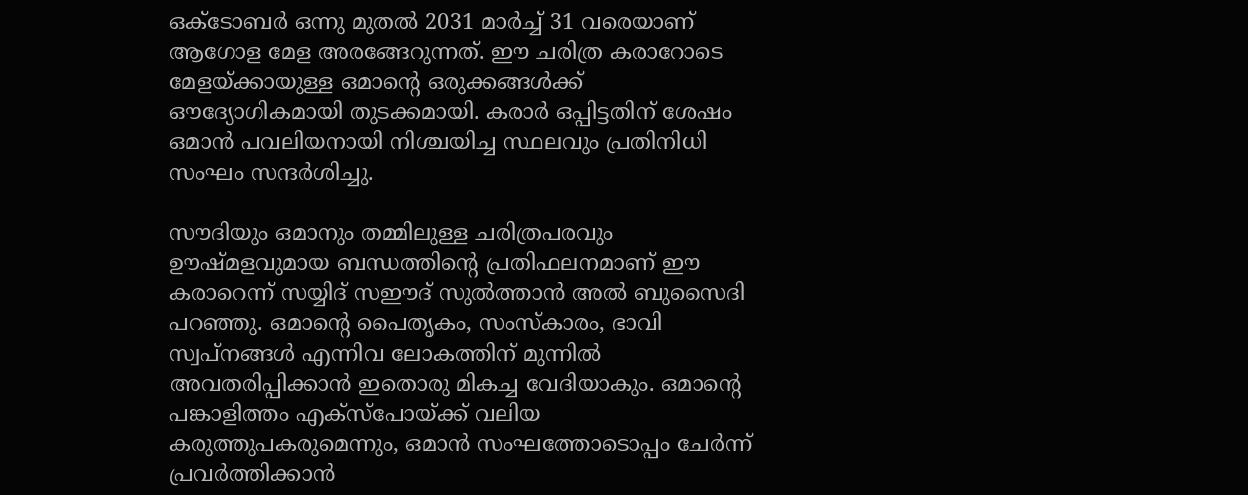ഒക്ടോബർ ഒന്നു മുതൽ 2031 മാർച്ച് 31 വരെയാണ് ആഗോള മേള അരങ്ങേറുന്നത്. ഈ ചരിത്ര കരാറോടെ മേളയ്ക്കായുള്ള ഒമാന്റെ ഒരുക്കങ്ങൾക്ക് ഔദ്യോഗികമായി തുടക്കമായി. കരാർ ഒപ്പിട്ടതിന് ശേഷം ഒമാൻ പവലിയനായി നിശ്ചയിച്ച സ്ഥലവും പ്രതിനിധി സംഘം സന്ദർശിച്ചു.

സൗദിയും ഒമാനും തമ്മിലുള്ള ചരിത്രപരവും ഊഷ്മളവുമായ ബന്ധത്തിന്റെ പ്രതിഫലനമാണ് ഈ കരാറെന്ന് സയ്യിദ് സഈദ് സുൽത്താൻ അൽ ബുസൈദി പറഞ്ഞു. ഒമാന്റെ പൈതൃകം, സംസ്‌കാരം, ഭാവി സ്വപ്നങ്ങൾ എന്നിവ ലോകത്തിന് മുന്നിൽ അവതരിപ്പിക്കാൻ ഇതൊരു മികച്ച വേദിയാകും. ഒമാന്റെ പങ്കാളിത്തം എക്സ്പോയ്ക്ക് വലിയ കരുത്തുപകരുമെന്നും, ഒമാൻ സംഘത്തോടൊപ്പം ചേർന്ന് പ്രവർത്തിക്കാൻ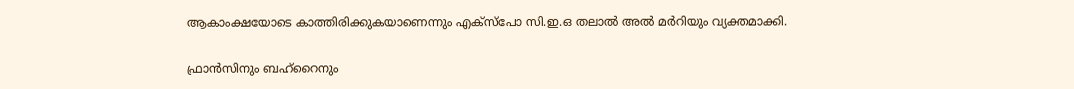ആകാംക്ഷയോടെ കാത്തിരിക്കുകയാണെന്നും എക്സ്പോ സി.ഇ.ഒ തലാൽ അൽ മർറിയും വ്യക്തമാക്കി.

ഫ്രാൻസിനും ബഹ്റൈനും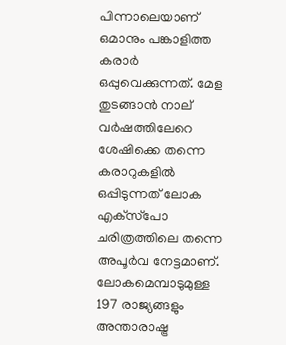പിന്നാലെയാണ് ഒമാനും പങ്കാളിത്ത കരാർ ഒപ്പുവെക്കുന്നത്. മേള തുടങ്ങാൻ നാല് വർഷത്തിലേറെ ശേഷിക്കെ തന്നെ കരാറുകളിൽ ഒപ്പിടുന്നത് ലോക എക്‌സ്‌പോ ചരിത്രത്തിലെ തന്നെ അപൂർവ നേട്ടമാണ്. ലോകമെമ്പാടുമുള്ള 197 രാജ്യങ്ങളും അന്താരാഷ്ട്ര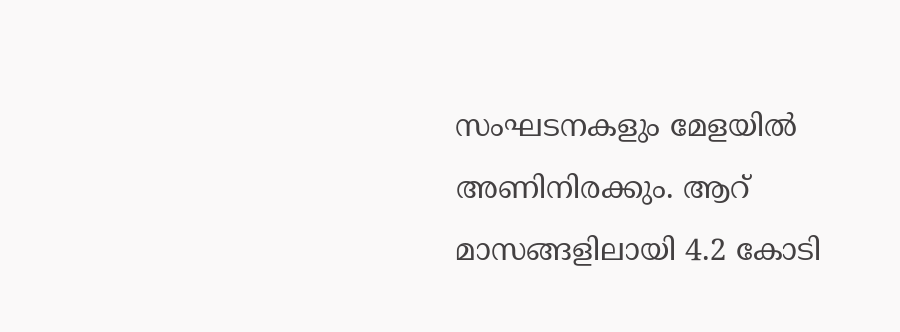സംഘടനകളും മേളയിൽ അണിനിരക്കും. ആറ് മാസങ്ങളിലായി 4.2 കോടി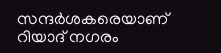സന്ദർശകരെയാണ് റിയാദ് നഗരം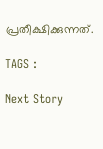പ്രതീക്ഷിക്കുന്നത്.

TAGS :

Next Story